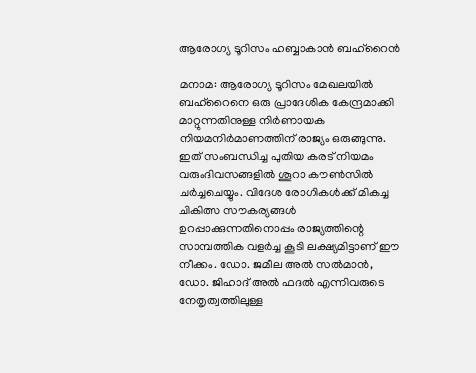ആരോഗ്യ ടൂറിസം ഹബ്ബാകാൻ ബഹ്‌റൈൻ

മനാമ: ആരോഗ്യ ടൂറിസം മേഖലയിൽ ബഹ്‌റൈനെ ഒരു പ്രാദേശിക കേന്ദ്രമാക്കി മാറ്റുന്നതിനുള്ള നിർണായക നിയമനിർമാണത്തിന് രാജ്യം ഒരുങ്ങുന്നു. ഇത് സംബന്ധിച്ച പുതിയ കരട് നിയമം വരുംദിവസങ്ങളിൽ ശൂറാ കൗൺസിൽ ചർച്ചചെയ്യും. വിദേശ രോഗികൾക്ക് മികച്ച ചികിത്സ സൗകര്യങ്ങൾ ഉറപ്പാക്കുന്നതിനൊപ്പം രാജ്യത്തിന്റെ സാമ്പത്തിക വളർച്ച കൂടി ലക്ഷ്യമിട്ടാണ് ഈ നീക്കം. ഡോ. ജമീല അൽ സൽമാൻ, ഡോ. ജിഹാദ് അൽ ഫദൽ എന്നിവരുടെ നേതൃത്വത്തിലുള്ള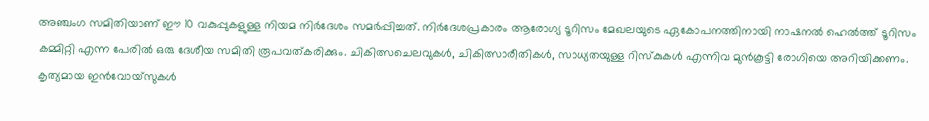അഞ്ചംഗ സമിതിയാണ് ഈ 10 വകുപ്പുകളുള്ള നിയമ നിർദേശം സമർപ്പിച്ചത്. നിർദേശപ്രകാരം ആരോഗ്യ ടൂറിസം മേഖലയുടെ ഏകോപനത്തിനായി നാഷനൽ ഹെൽത്ത് ടൂറിസം കമ്മിറ്റി എന്ന പേരിൽ ഒരു ദേശീയ സമിതി രൂപവത്കരിക്കും. ചികിത്സചെലവുകൾ, ചികിത്സാരീതികൾ, സാധ്യതയുള്ള റിസ്കുകൾ എന്നിവ മുൻകൂട്ടി രോഗിയെ അറിയിക്കണം. കൃത്യമായ ഇൻവോയ്‌സുകൾ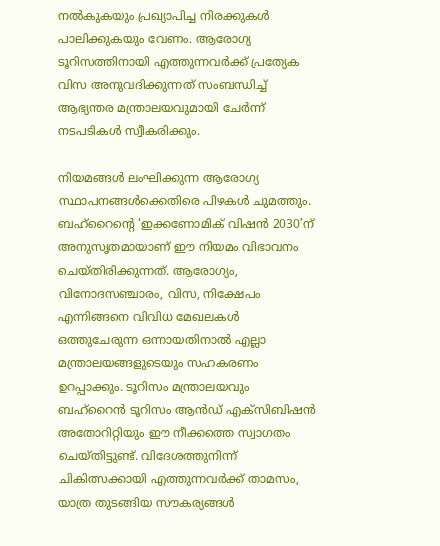നൽകുകയും പ്രഖ്യാപിച്ച നിരക്കുകൾ പാലിക്കുകയും വേണം. ആരോഗ്യ ടൂറിസത്തിനായി എത്തുന്നവർക്ക് പ്രത്യേക വിസ അനുവദിക്കുന്നത് സംബന്ധിച്ച് ആഭ്യന്തര മന്ത്രാലയവുമായി ചേർന്ന് നടപടികൾ സ്വീകരിക്കും.

നിയമങ്ങൾ ലംഘിക്കുന്ന ആരോഗ്യ സ്ഥാപനങ്ങൾക്കെതിരെ പിഴകൾ ചുമത്തും. ബഹ്‌റൈന്‍റെ ‘ഇക്കണോമിക് വിഷൻ 2030’ന് അനുസൃതമായാണ് ഈ നിയമം വിഭാവനം ചെയ്തിരിക്കുന്നത്. ആരോഗ്യം, വിനോദസഞ്ചാരം, വിസ, നിക്ഷേപം എന്നിങ്ങനെ വിവിധ മേഖലകൾ ഒത്തുചേരുന്ന ഒന്നായതിനാൽ എല്ലാ മന്ത്രാലയങ്ങളുടെയും സഹകരണം ഉറപ്പാക്കും. ടൂറിസം മന്ത്രാലയവും ബഹ്‌റൈൻ ടൂറിസം ആൻഡ് എക്സിബിഷൻ അതോറിറ്റിയും ഈ നീക്കത്തെ സ്വാഗതം ചെയ്തിട്ടുണ്ട്. വിദേശത്തുനിന്ന് ചികിത്സക്കായി എത്തുന്നവർക്ക് താമസം, യാത്ര തുടങ്ങിയ സൗകര്യങ്ങൾ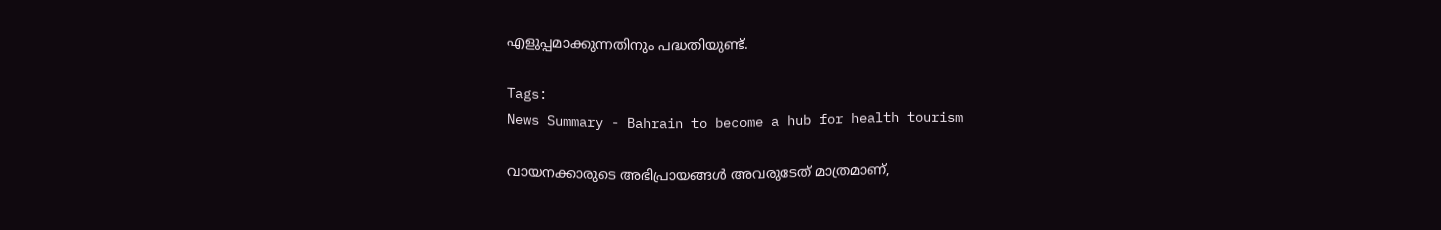എളുപ്പമാക്കുന്നതിനും പദ്ധതിയുണ്ട്.

Tags:
News Summary - Bahrain to become a hub for health tourism

വായനക്കാരുടെ അഭിപ്രായങ്ങള്‍ അവരുടേത് മാത്രമാണ്,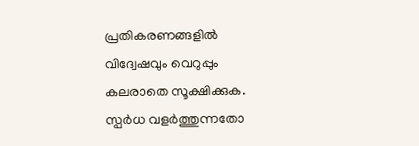പ്രതികരണങ്ങളിൽ വിദ്വേഷവും വെറുപ്പും കലരാതെ സൂക്ഷിക്കുക. സ്പർധ വളർത്തുന്നതോ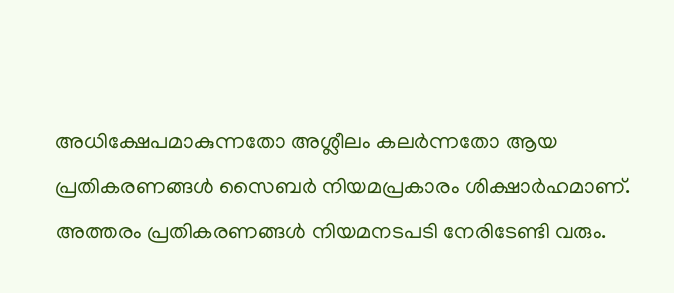അധിക്ഷേപമാകുന്നതോ അശ്ലീലം കലർന്നതോ ആയ പ്രതികരണങ്ങൾ സൈബർ നിയമപ്രകാരം ശിക്ഷാർഹമാണ്. അത്തരം പ്രതികരണങ്ങൾ നിയമനടപടി നേരിടേണ്ടി വരും.